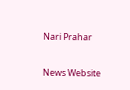Nari Prahar

News Website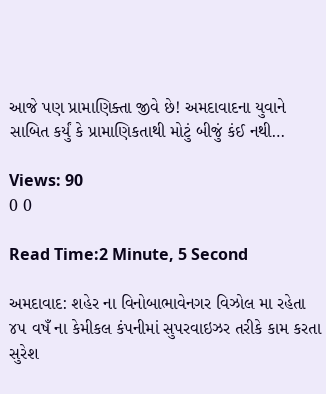આજે પણ પ્રામાણિક્તા જીવે છે! અમદાવાદના યુવાને સાબિત કર્યું કે પ્રામાણિકતાથી મોટું બીજું કંઈ નથી…

Views: 90
0 0

Read Time:2 Minute, 5 Second

અમદાવાદ: શહેર ના વિનોબાભાવેનગર વિઝોલ મા રહેતા ૪૫ વષઁ ના કેમીકલ કંપનીમાં સુપરવાઇઝર તરીકે કામ કરતા સુરેશ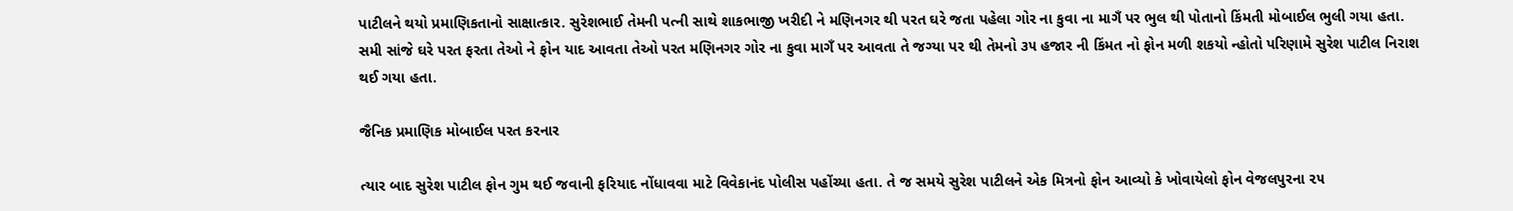પાટીલને થયો પ્રમાણિકતાનો સાક્ષાત્કાર. સુરેશભાઈ તેમની પત્ની સાથે શાકભાજી ખરીદી ને મણિનગર થી પરત ઘરે જતા પહેલા ગોર ના કુવા ના માગઁ પર ભુલ થી પોતાનો કિંમતી મોબાઈલ ભુલી ગયા હતા. સમી સાંજે ઘરે પરત ફરતા તેઓ ને ફોન યાદ આવતા તેઓ પરત મણિનગર ગોર ના કુવા માગઁ પર આવતા તે જગ્યા પર થી તેમનો ૩૫ હજાર ની કિંમત નો ફોન મળી શકયો ન્હોતો પરિણામે સુરેશ પાટીલ નિરાશ થઈ ગયા હતા.

જૈનિક પ્રમાણિક મોબાઈલ પરત કરનાર

ત્યાર બાદ સુરેશ પાટીલ ફોન ગુમ થઈ જવાની ફરિયાદ નોંધાવવા માટે વિવેકાનંદ પોલીસ પહોંચ્યા હતા. તે જ સમયે સુરેશ પાટીલને એક મિત્રનો ફોન આવ્યો કે ખોવાયેલો ફોન વેજલપુરના ૨૫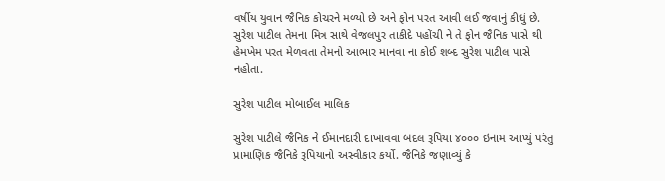વર્ષીય યુવાન જૈનિક કોચરને મળ્યો છે અને ફોન પરત આવી લઈ જવાનું કીધું છે. સુરેશ પાટીલ તેમના મિત્ર સાથે વેજલપુર તાકીદે પહોંચી ને તે ફોન જૈનિક પાસે થી હેમખેમ પરત મેળવતા તેમનો આભાર માનવા ના કોઈ શબ્દ સુરેશ પાટીલ પાસે નહોતા.

સુરેશ પાટીલ મોબાઈલ માલિક

સુરેશ પાટીલે જૈનિક ને ઈમાનદારી દાખાવવા બદલ રૂપિયા ૪૦૦૦ ઇનામ આપ્યું પરંતુ પ્રામાણિક જૈનિકે રૂપિયાનો અસ્વીકાર કર્યો. જૈનિકે જણાવ્યું કે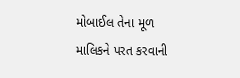મોબાઈલ તેના મૂળ માલિકને પરત કરવાની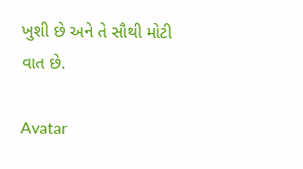ખુશી છે અને તે સૌથી મોટી વાત છે.

Avatar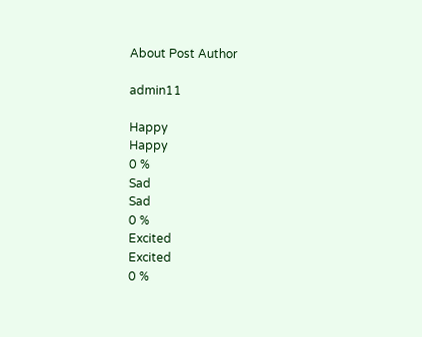About Post Author

admin11

Happy
Happy
0 %
Sad
Sad
0 %
Excited
Excited
0 %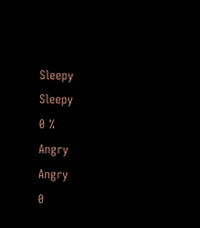Sleepy
Sleepy
0 %
Angry
Angry
0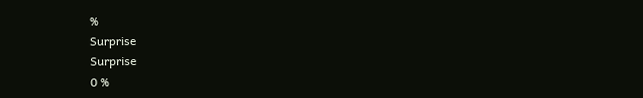%
Surprise
Surprise
0 %